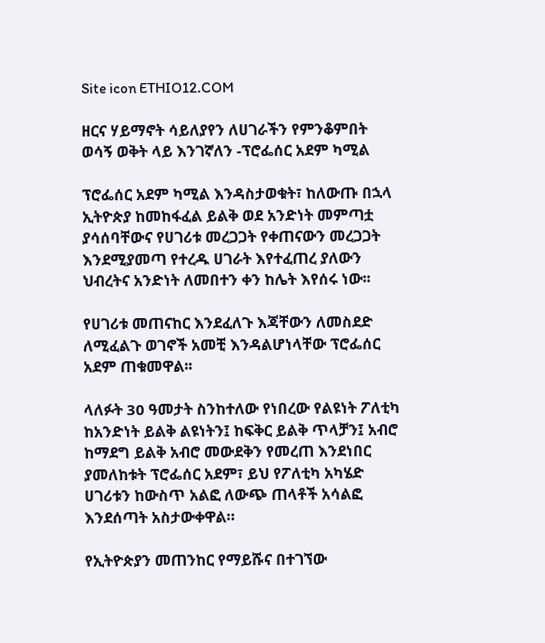Site icon ETHIO12.COM

ዘርና ሃይማኖት ሳይለያየን ለሀገራችን የምንቆምበት ወሳኝ ወቅት ላይ እንገኛለን -ፕሮፌሰር አደም ካሚል

ፕሮፌሰር አደም ካሚል እንዳስታወቁት፣ ከለውጡ በኋላ ኢትዮጵያ ከመከፋፈል ይልቅ ወደ አንድነት መምጣቷ ያሳሰባቸውና የሀገሪቱ መረጋጋት የቀጠናውን መረጋጋት እንደሚያመጣ የተረዱ ሀገራት እየተፈጠረ ያለውን ህብረትና አንድነት ለመበተን ቀን ከሌት እየሰሩ ነው፡፡

የሀገሪቱ መጠናከር እንደፈለጉ እጃቸውን ለመስደድ ለሚፈልጉ ወገኖች አመቺ እንዳልሆነላቸው ፕሮፌሰር አደም ጠቁመዋል፡፡

ላለፉት 30 ዓመታት ስንከተለው የነበረው የልዩነት ፖለቲካ ከአንድነት ይልቅ ልዩነትን፤ ከፍቅር ይልቅ ጥላቻን፤ አብሮ ከማደግ ይልቅ አብሮ መውደቅን የመረጠ እንደነበር ያመለከቱት ፕሮፌሰር አደም፣ ይህ የፖለቲካ አካሄድ ሀገሪቱን ከውስጥ አልፎ ለውጭ ጠላቶች አሳልፎ እንደሰጣት አስታውቀዋል።

የኢትዮጵያን መጠንከር የማይሹና በተገኘው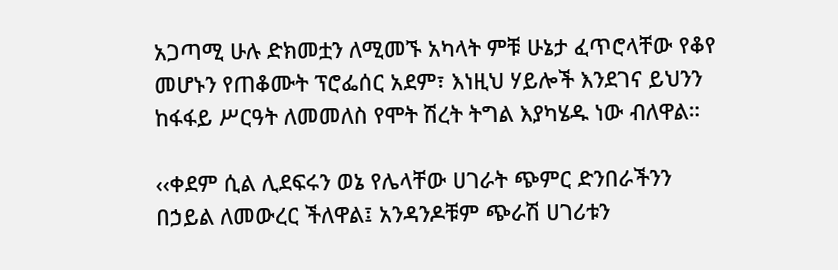አጋጣሚ ሁሉ ድክመቷን ለሚመኙ አካላት ምቹ ሁኔታ ፈጥሮላቸው የቆየ መሆኑን የጠቆሙት ፕሮፌሰር አደም፣ እነዚህ ሃይሎች እንደገና ይህንን ከፋፋይ ሥርዓት ለመመለስ የሞት ሽረት ትግል እያካሄዱ ነው ብለዋል።

‹‹ቀደም ሲል ሊደፍሩን ወኔ የሌላቸው ሀገራት ጭምር ድንበራችንን በኃይል ለመውረር ችለዋል፤ አንዳንዶቹም ጭራሽ ሀገሪቱን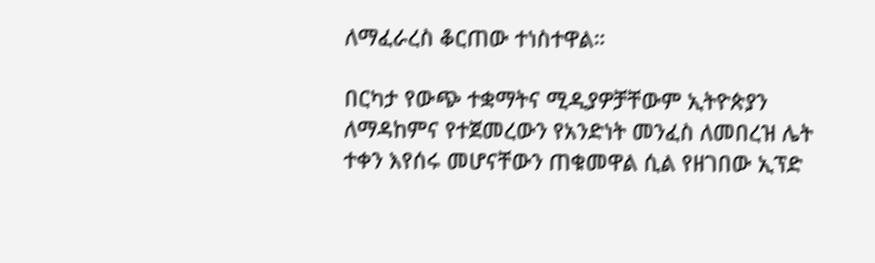ለማፈራረስ ቆርጠው ተነስተዋል።

በርካታ የውጭ ተቋማትና ሚዲያዎቻቸውም ኢትዮጵያን ለማዳከምና የተጀመረውን የአንድነት መንፈስ ለመበረዝ ሌት ተቀን እየሰሩ መሆናቸውን ጠቁመዋል ሲል የዘገበው ኢፕድ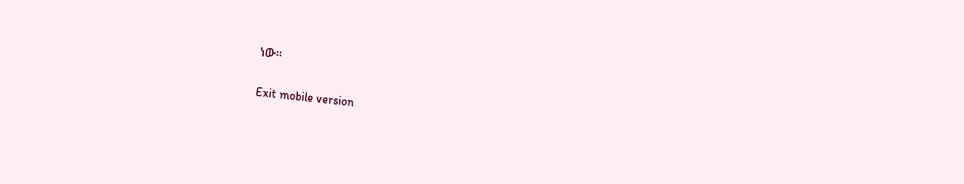ነው።

Exit mobile version